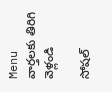Menu
వార్తలకు తిరిగి వెళ్లండి

సోషల్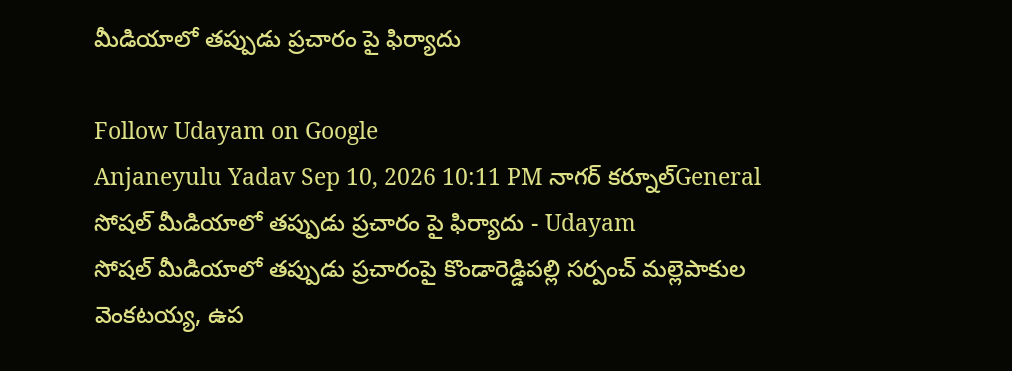మీడియాలో తప్పుడు ప్రచారం పై ఫిర్యాదు

Follow Udayam on Google
Anjaneyulu Yadav Sep 10, 2026 10:11 PM నాగర్ కర్నూల్General
సోషల్ మీడియాలో తప్పుడు ప్రచారం పై ఫిర్యాదు - Udayam
సోషల్ మీడియాలో తప్పుడు ప్రచారంపై కొండారెడ్డిపల్లి సర్పంచ్ మల్లెపాకుల వెంకటయ్య, ఉప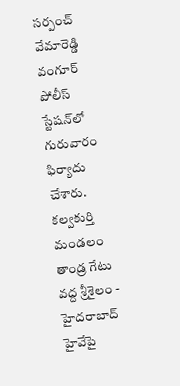సర్పంచ్ వేమారెడ్డి వంగూర్ పోలీస్ స్టేషన్‌లో గురువారం ఫిర్యాదు చేశారు. కల్వకుర్తి మండలం తాండ్ర గేటు వద్ద శ్రీశైలం - హైదరాబాద్ హైవేపై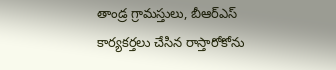తాండ్ర గ్రామస్తులు, బీఆర్ఎస్ కార్యకర్తలు చేసిన రాస్తారోకోను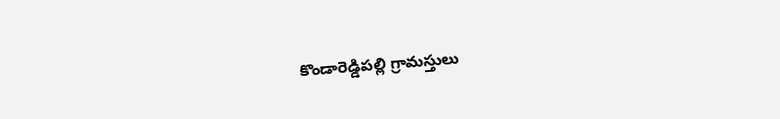కొండారెడ్డిపల్లి గ్రామస్తులు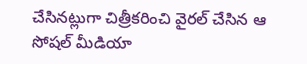చేసినట్లుగా చిత్రీకరించి వైరల్ చేసిన ఆ సోషల్ మీడియా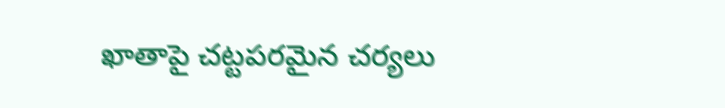ఖాతాపై చట్టపరమైన చర్యలు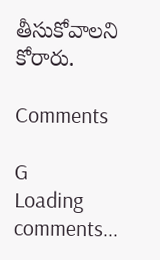తీసుకోవాలని కోరారు.

Comments

G
Loading comments...